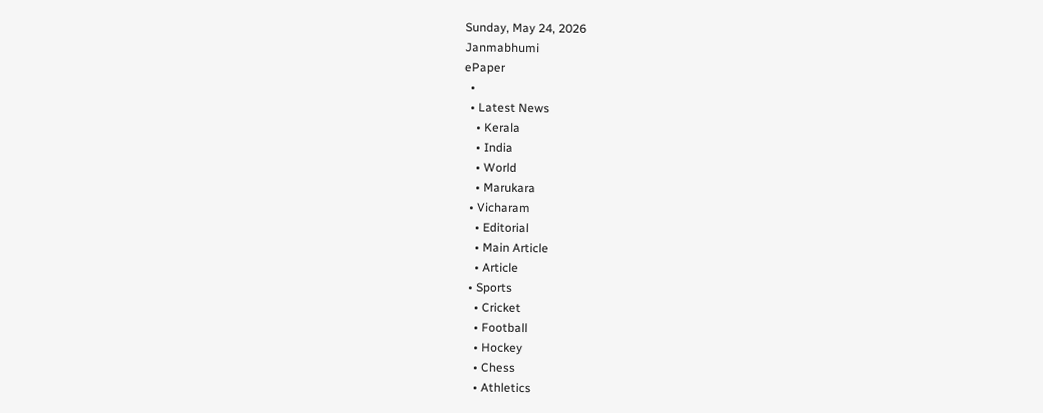Sunday, May 24, 2026
Janmabhumi
ePaper
  •
  • Latest News
    • Kerala
    • India
    • World
    • Marukara
  • Vicharam
    • Editorial
    • Main Article
    • Article
  • Sports
    • Cricket
    • Football
    • Hockey
    • Chess
    • Athletics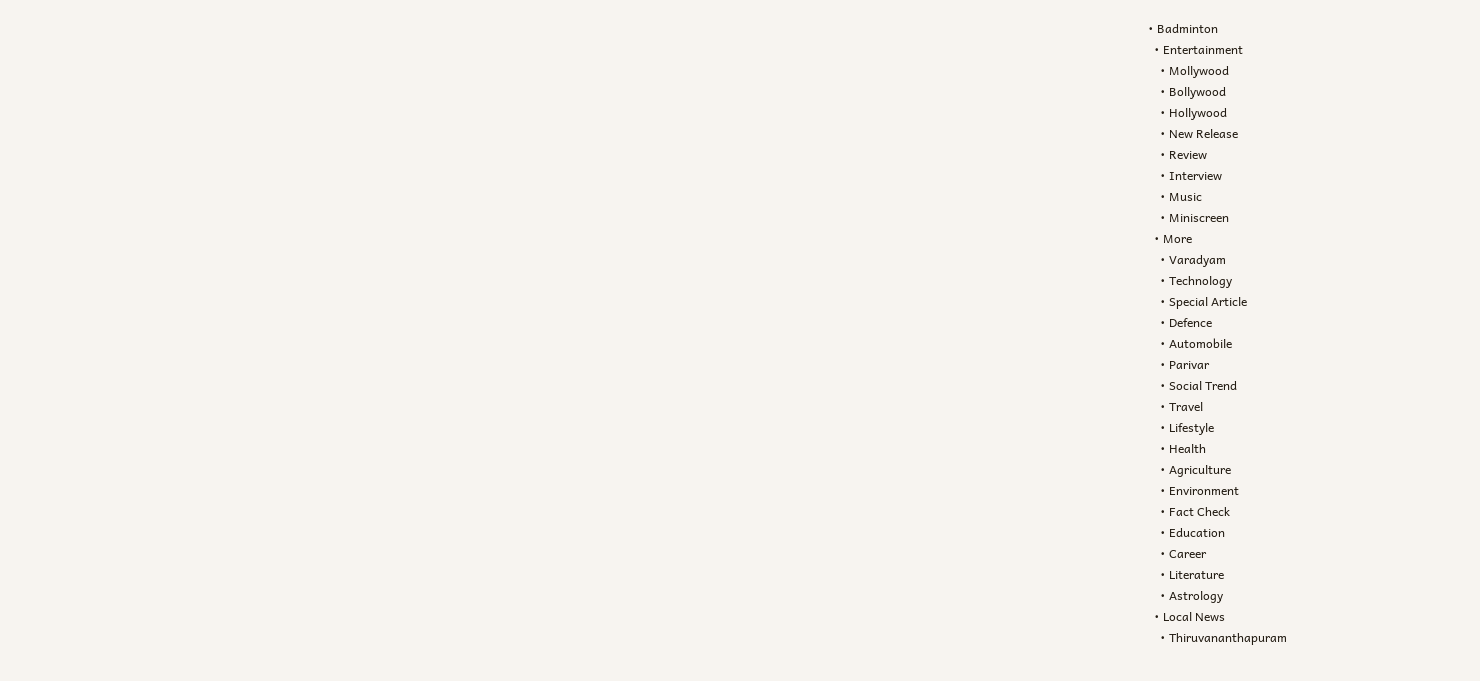• Badminton
  • Entertainment
    • Mollywood
    • Bollywood
    • Hollywood
    • New Release
    • Review
    • Interview
    • Music
    • Miniscreen
  • More
    • Varadyam
    • Technology
    • Special Article
    • Defence
    • Automobile
    • Parivar
    • Social Trend
    • Travel
    • Lifestyle
    • Health
    • Agriculture
    • Environment
    • Fact Check
    • Education
    • Career
    • Literature
    • Astrology
  • Local News
    • Thiruvananthapuram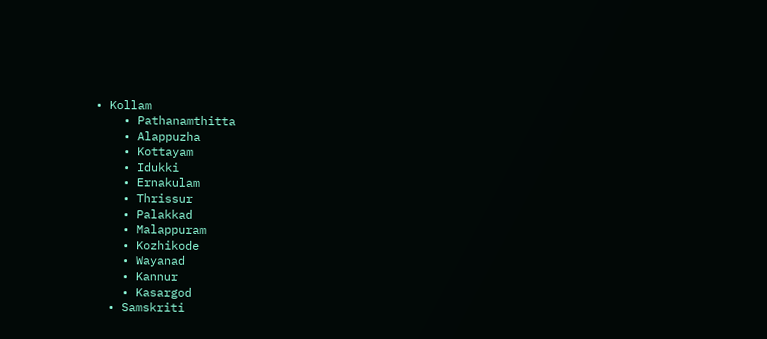• Kollam
    • Pathanamthitta
    • Alappuzha
    • Kottayam
    • Idukki
    • Ernakulam
    • Thrissur
    • Palakkad
    • Malappuram
    • Kozhikode
    • Wayanad
    • Kannur
    • Kasargod
  • Samskriti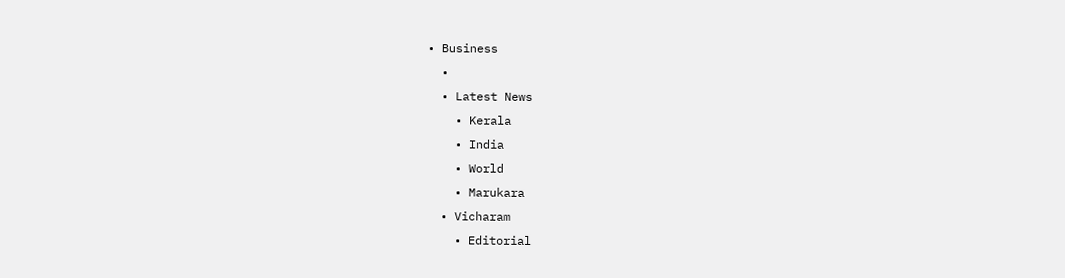• Business
  •
  • Latest News
    • Kerala
    • India
    • World
    • Marukara
  • Vicharam
    • Editorial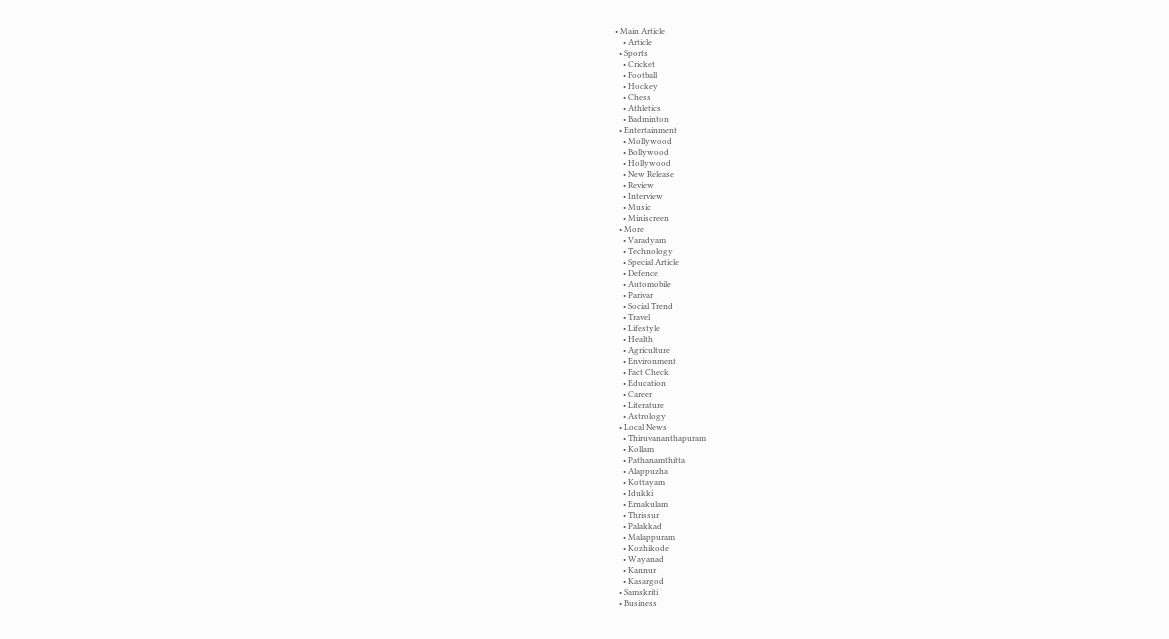• Main Article
    • Article
  • Sports
    • Cricket
    • Football
    • Hockey
    • Chess
    • Athletics
    • Badminton
  • Entertainment
    • Mollywood
    • Bollywood
    • Hollywood
    • New Release
    • Review
    • Interview
    • Music
    • Miniscreen
  • More
    • Varadyam
    • Technology
    • Special Article
    • Defence
    • Automobile
    • Parivar
    • Social Trend
    • Travel
    • Lifestyle
    • Health
    • Agriculture
    • Environment
    • Fact Check
    • Education
    • Career
    • Literature
    • Astrology
  • Local News
    • Thiruvananthapuram
    • Kollam
    • Pathanamthitta
    • Alappuzha
    • Kottayam
    • Idukki
    • Ernakulam
    • Thrissur
    • Palakkad
    • Malappuram
    • Kozhikode
    • Wayanad
    • Kannur
    • Kasargod
  • Samskriti
  • Business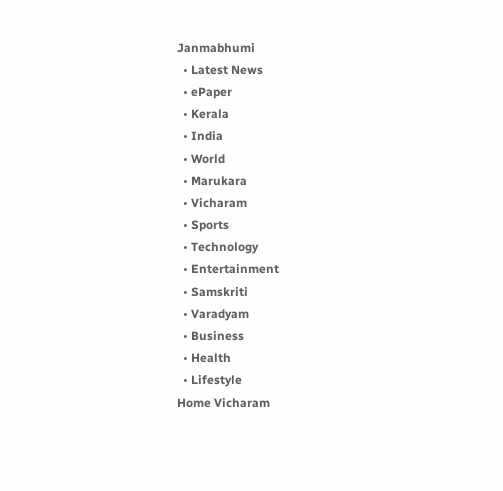Janmabhumi
  • Latest News
  • ePaper
  • Kerala
  • India
  • World
  • Marukara
  • Vicharam
  • Sports
  • Technology
  • Entertainment
  • Samskriti
  • Varadyam
  • Business
  • Health
  • Lifestyle
Home Vicharam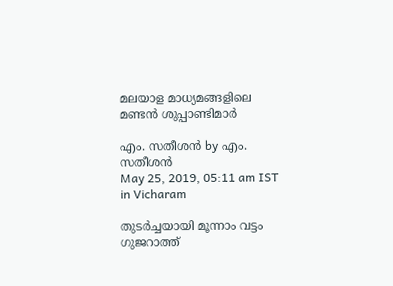മലയാള മാധ്യമങ്ങളിലെ മണ്ടന്‍ ശുപ്പാണ്ടിമാര്‍

എം. സതീശന്‍ by എം. സതീശന്‍
May 25, 2019, 05:11 am IST
in Vicharam

തുടര്‍ച്ചയായി മൂന്നാം വട്ടം ഗുജറാത്ത്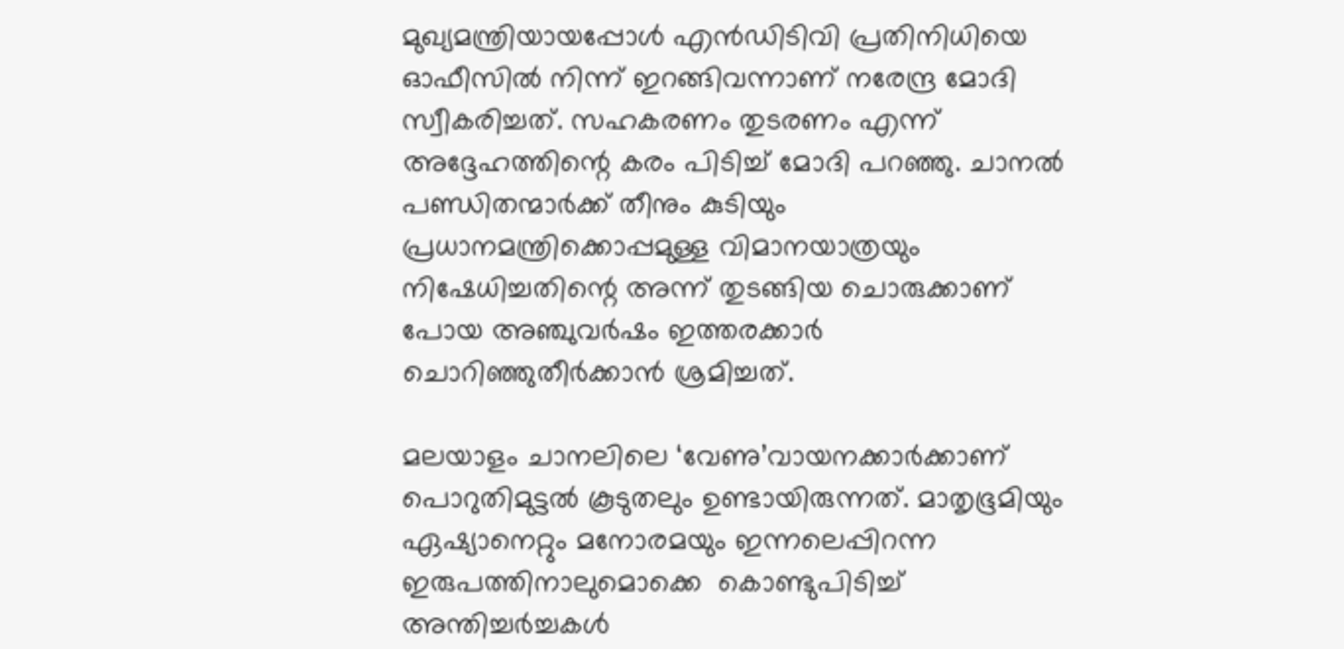മുഖ്യമന്ത്രിയായപ്പോള്‍ എന്‍ഡിടിവി പ്രതിനിധിയെ ഓഫീസില്‍ നിന്ന് ഇറങ്ങിവന്നാണ് നരേന്ദ്ര മോദി സ്വീകരിച്ചത്. സഹകരണം തുടരണം എന്ന് അദ്ദേഹത്തിന്റെ കരം പിടിച്ച് മോദി പറഞ്ഞു. ചാനല്‍ പണ്ഡിതന്മാര്‍ക്ക് തീനും കുടിയും പ്രധാനമന്ത്രിക്കൊപ്പമുള്ള വിമാനയാത്രയും നിഷേധിച്ചതിന്റെ അന്ന് തുടങ്ങിയ ചൊരുക്കാണ് പോയ അഞ്ചുവര്‍ഷം ഇത്തരക്കാര്‍ ചൊറിഞ്ഞുതീര്‍ക്കാന്‍ ശ്രമിച്ചത്.

മലയാളം ചാനലിലെ ‘വേണു’വായനക്കാര്‍ക്കാണ് പൊറുതിമുട്ടല്‍ കൂടുതലും ഉണ്ടായിരുന്നത്. മാതൃഭൂമിയും ഏഷ്യാനെറ്റും മനോരമയും ഇന്നലെപ്പിറന്ന ഇരുപത്തിനാലുമൊക്കെ  കൊണ്ടുപിടിച്ച് അന്തിച്ചര്‍ച്ചകള്‍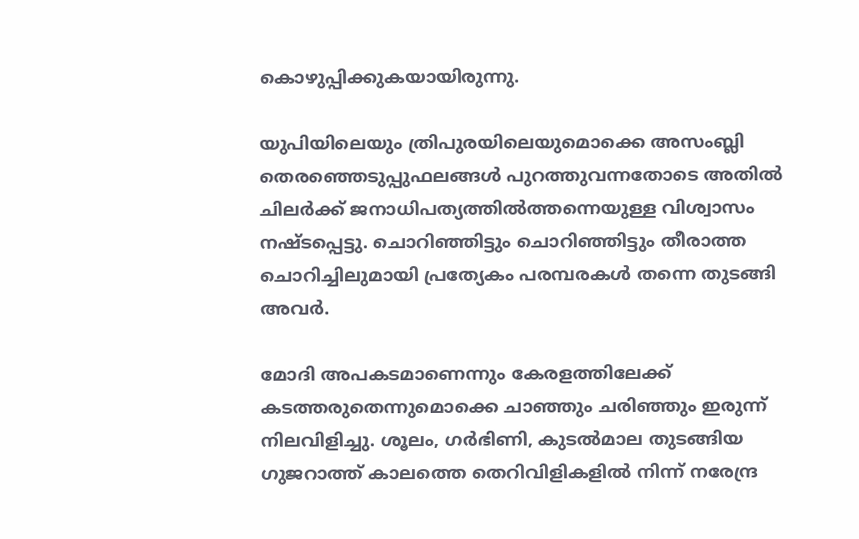കൊഴുപ്പിക്കുകയായിരുന്നു.

യുപിയിലെയും ത്രിപുരയിലെയുമൊക്കെ അസംബ്ലി തെരഞ്ഞെടുപ്പുഫലങ്ങള്‍ പുറത്തുവന്നതോടെ അതില്‍ ചിലര്‍ക്ക് ജനാധിപത്യത്തില്‍ത്തന്നെയുള്ള വിശ്വാസം നഷ്ടപ്പെട്ടു. ചൊറിഞ്ഞിട്ടും ചൊറിഞ്ഞിട്ടും തീരാത്ത ചൊറിച്ചിലുമായി പ്രത്യേകം പരമ്പരകള്‍ തന്നെ തുടങ്ങി അവര്‍.

മോദി അപകടമാണെന്നും കേരളത്തിലേക്ക് കടത്തരുതെന്നുമൊക്കെ ചാഞ്ഞും ചരിഞ്ഞും ഇരുന്ന് നിലവിളിച്ചു. ശൂലം, ഗര്‍ഭിണി, കുടല്‍മാല തുടങ്ങിയ ഗുജറാത്ത് കാലത്തെ തെറിവിളികളില്‍ നിന്ന് നരേന്ദ്ര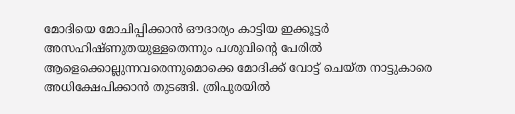മോദിയെ മോചിപ്പിക്കാന്‍ ഔദാര്യം കാട്ടിയ ഇക്കൂട്ടര്‍ അസഹിഷ്ണുതയുള്ളതെന്നും പശുവിന്റെ പേരില്‍ ആളെക്കൊല്ലുന്നവരെന്നുമൊക്കെ മോദിക്ക് വോട്ട് ചെയ്ത നാട്ടുകാരെ അധിക്ഷേപിക്കാന്‍ തുടങ്ങി. ത്രിപുരയില്‍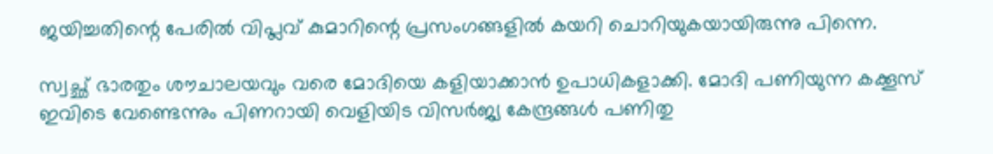ജയിച്ചതിന്റെ പേരില്‍ വിപ്ലവ് കുമാറിന്റെ പ്രസംഗങ്ങളില്‍ കയറി ചൊറിയുകയായിരുന്നു പിന്നെ.

സ്വച്ഛ് ഭാരതും ശൗചാലയവും വരെ മോദിയെ കളിയാക്കാന്‍ ഉപാധികളാക്കി. മോദി പണിയുന്ന കക്കൂസ് ഇവിടെ വേണ്ടെന്നും പിണറായി വെളിയിട വിസര്‍ജ്യ കേന്ദ്രങ്ങള്‍ പണിതു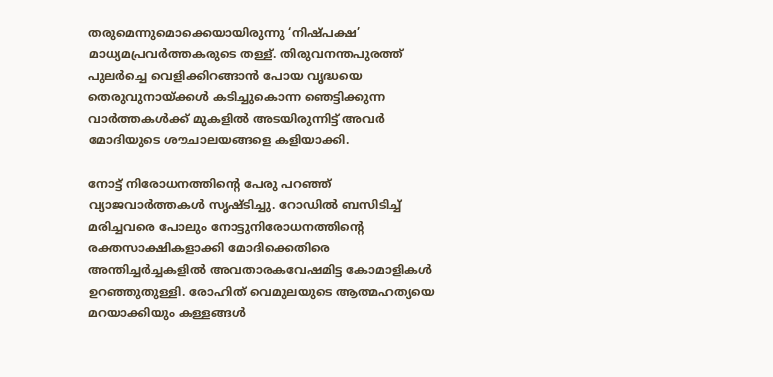തരുമെന്നുമൊക്കെയായിരുന്നു ‘നിഷ്പക്ഷ’ മാധ്യമപ്രവര്‍ത്തകരുടെ തള്ള്. തിരുവനന്തപുരത്ത് പുലര്‍ച്ചെ വെളിക്കിറങ്ങാന്‍ പോയ വൃദ്ധയെ തെരുവുനായ്‌ക്കള്‍ കടിച്ചുകൊന്ന ഞെട്ടിക്കുന്ന വാര്‍ത്തകള്‍ക്ക് മുകളില്‍ അടയിരുന്നിട്ട് അവര്‍ മോദിയുടെ ശൗചാലയങ്ങളെ കളിയാക്കി.

നോട്ട് നിരോധനത്തിന്റെ പേരു പറഞ്ഞ് വ്യാജവാര്‍ത്തകള്‍ സൃഷ്ടിച്ചു. റോഡില്‍ ബസിടിച്ച് മരിച്ചവരെ പോലും നോട്ടുനിരോധനത്തിന്റെ രക്തസാക്ഷികളാക്കി മോദിക്കെതിരെ അന്തിച്ചര്‍ച്ചകളില്‍ അവതാരകവേഷമിട്ട കോമാളികള്‍ ഉറഞ്ഞുതുള്ളി. രോഹിത് വെമുലയുടെ ആത്മഹത്യയെ മറയാക്കിയും കള്ളങ്ങള്‍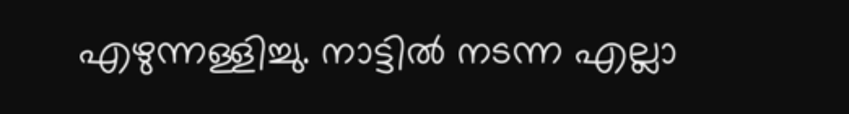എഴുന്നള്ളിച്ചു. നാട്ടില്‍ നടന്ന എല്ലാ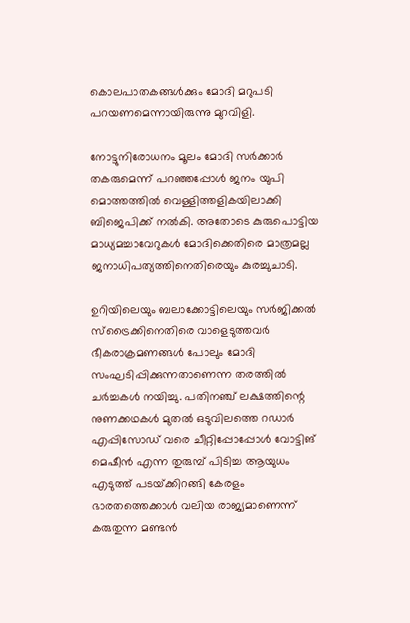കൊലപാതകങ്ങള്‍ക്കും മോദി മറുപടി പറയണമെന്നായിരുന്നു മുറവിളി.

നോട്ടുനിരോധനം മൂലം മോദി സര്‍ക്കാര്‍ തകരുമെന്ന് പറഞ്ഞപ്പോള്‍ ജനം യുപി മൊത്തത്തില്‍ വെള്ളിത്തളികയിലാക്കി ബിജെപിക്ക് നല്‍കി. അതോടെ കുരുപൊട്ടിയ മാധ്യമച്ചാവേറുകള്‍ മോദിക്കെതിരെ മാത്രമല്ല ജനാധിപത്യത്തിനെതിരെയും കുരച്ചുചാടി.

ഉറിയിലെയും ബലാക്കോട്ടിലെയും സര്‍ജിക്കല്‍ സ്‌ട്രൈക്കിനെതിരെ വാളെടുത്തവര്‍ ഭീകരാക്രമണങ്ങള്‍ പോലും മോദി സംഘടിപ്പിക്കുന്നതാണെന്ന തരത്തില്‍ ചര്‍ച്ചകള്‍ നയിച്ചു. പതിനഞ്ച് ലക്ഷത്തിന്റെ നുണക്കഥകള്‍ മുതല്‍ ഒടുവിലത്തെ റഡാര്‍ എപ്പിസോഡ് വരെ ചീറ്റിപ്പോപ്പോള്‍ വോട്ടിങ് മെഷീന്‍ എന്ന തുരുമ്പ് പിടിച്ച ആയുധം എടുത്ത് പടയ്‌ക്കിറങ്ങി കേരളം ഭാരതത്തെക്കാള്‍ വലിയ രാജ്യമാണെന്ന് കരുതുന്ന മണ്ടന്‍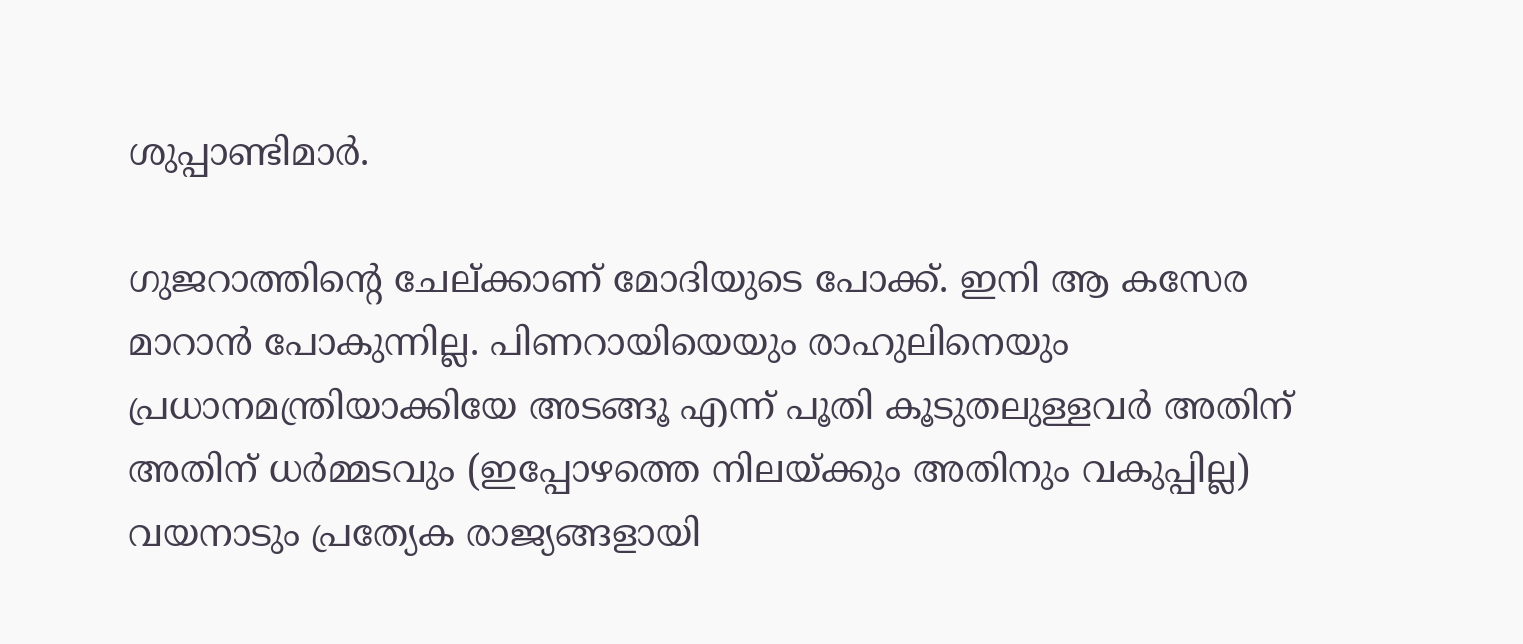ശുപ്പാണ്ടിമാര്‍.

ഗുജറാത്തിന്റെ ചേല്ക്കാണ് മോദിയുടെ പോക്ക്. ഇനി ആ കസേര മാറാന്‍ പോകുന്നില്ല. പിണറായിയെയും രാഹുലിനെയും പ്രധാനമന്ത്രിയാക്കിയേ അടങ്ങൂ എന്ന് പൂതി കൂടുതലുള്ളവര്‍ അതിന് അതിന് ധര്‍മ്മടവും (ഇപ്പോഴത്തെ നിലയ്‌ക്കും അതിനും വകുപ്പില്ല) വയനാടും പ്രത്യേക രാജ്യങ്ങളായി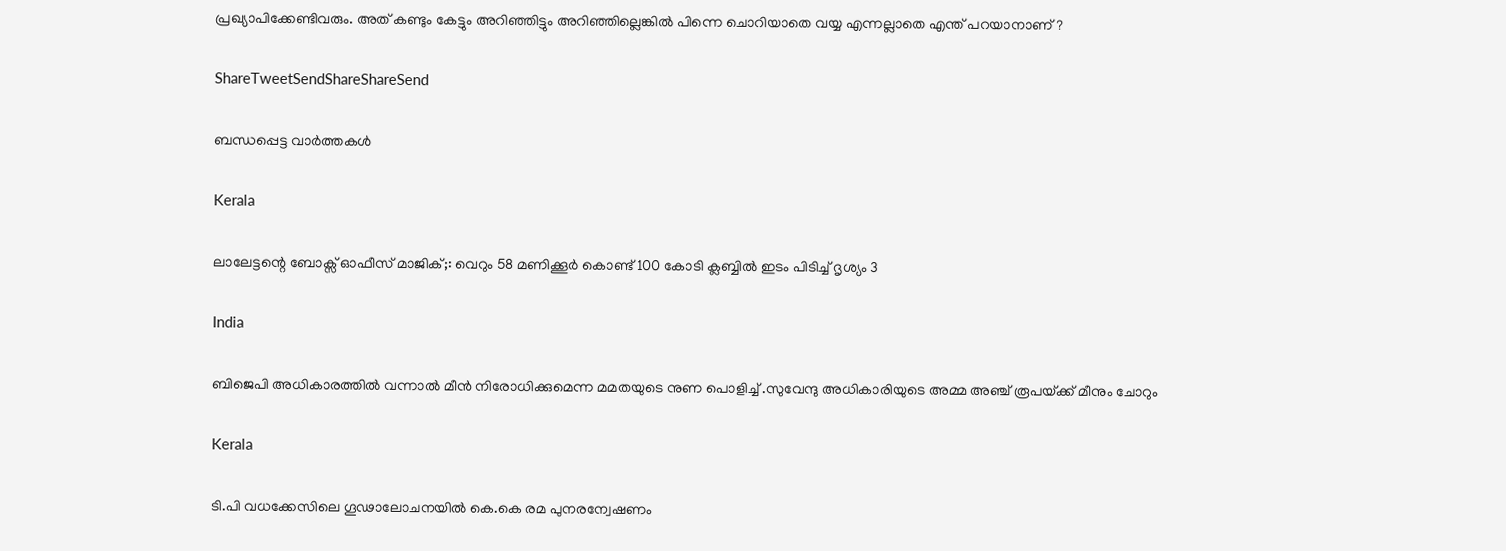പ്രഖ്യാപിക്കേണ്ടിവരും. അത് കണ്ടും കേട്ടും അറിഞ്ഞിട്ടും അറിഞ്ഞില്ലെങ്കില്‍ പിന്നെ ചൊറിയാതെ വയ്യ എന്നല്ലാതെ എന്ത് പറയാനാണ്?

ShareTweetSendShareShareSend

ബന്ധപ്പെട്ട വാര്‍ത്തകള്‍

Kerala

ലാലേട്ടന്റെ ബോക്സ്‌ ഓഫീസ് മാജിക്‌;: വെറും 58 മണിക്കൂർ കൊണ്ട് 100 കോടി ക്ലബ്ബിൽ ഇടം പിടിച്ച് ദൃശ്യം 3

India

ബിജെപി അധികാരത്തില്‍ വന്നാല്‍ മീന്‍ നിരോധിക്കുമെന്ന മമതയുടെ നുണ പൊളിച്ച് .സുവേന്ദു അധികാരിയുടെ അമ്മ അഞ്ച് രൂപയ്‌ക്ക് മീനും ചോറും

Kerala

ടി.പി വധക്കേസിലെ ഗൂഢാലോചനയില്‍ കെ.കെ രമ പുനരന്വേഷണം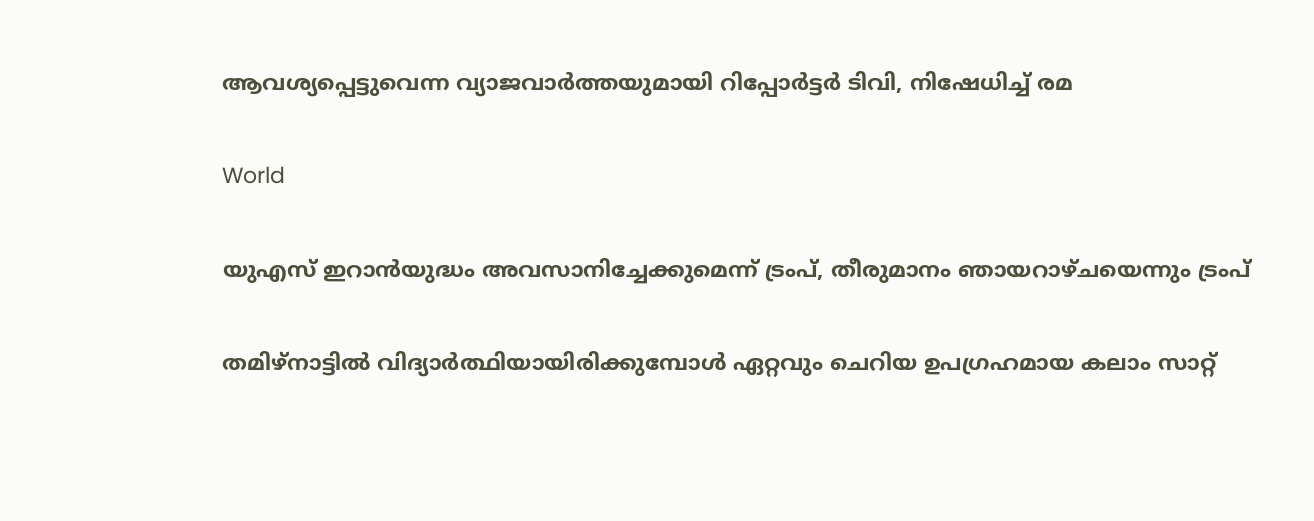ആവശ്യപ്പെട്ടുവെന്ന വ്യാജവാര്‍ത്തയുമായി റിപ്പോര്‍ട്ടര്‍ ടിവി, നിഷേധിച്ച് രമ

World

യുഎസ് ഇറാന്‍യുദ്ധം അവസാനിച്ചേക്കുമെന്ന് ട്രംപ്, തീരുമാനം ഞായറാഴ്ചയെന്നും ട്രംപ്

തമിഴ്നാട്ടില്‍ വിദ്യാര്‍ത്ഥിയായിരിക്കുമ്പോള്‍ ഏറ്റവും ചെറിയ ഉപഗ്രഹമായ കലാം സാറ്റ്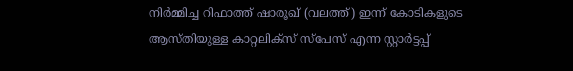നിര്‍മ്മിച്ച റിഫാത്ത് ഷാരൂഖ് (വലത്ത്) ഇന്ന് കോടികളുടെ ആസ്തിയുള്ള കാറ്റലിക്സ് സ്പേസ് എന്ന സ്റ്റാര്‍ട്ടപ്പ്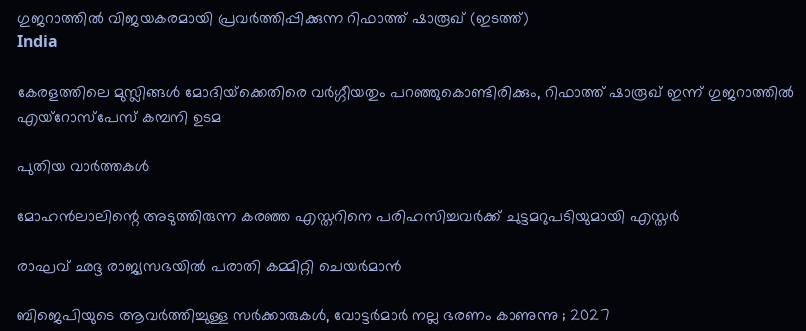ഗുജറാത്തില്‍ വിജയകരമായി പ്രവര്‍ത്തിപ്പിക്കുന്ന റിഫാത്ത് ഷാരൂഖ് (ഇടത്ത്)
India

കേരളത്തിലെ മുസ്ലിങ്ങള്‍ മോദിയ്‌ക്കെതിരെ വര്‍ഗ്ഗീയതും പറഞ്ഞുകൊണ്ടിരിക്കും, റിഫാത്ത് ഷാരൂഖ് ഇന്ന് ഗുജറാത്തില്‍ എയ്റോസ്പേസ് കമ്പനി ഉടമ

പുതിയ വാര്‍ത്തകള്‍

മോഹന്‍ലാലിന്റെ അടുത്തിരുന്ന കരഞ്ഞ എസ്തറിനെ പരിഹസിച്ചവര്‍ക്ക് ചുട്ടമറുപടിയുമായി എസ്തര്‍

രാഘവ് ഛദ്ദ രാജ്യസഭയില്‍ പരാതി കമ്മിറ്റി ചെയര്‍മാന്‍

ബിജെപിയുടെ ആവർത്തിച്ചുള്ള സർക്കാരുകൾ, വോട്ടർമാർ നല്ല ഭരണം കാണുന്നു ; 2027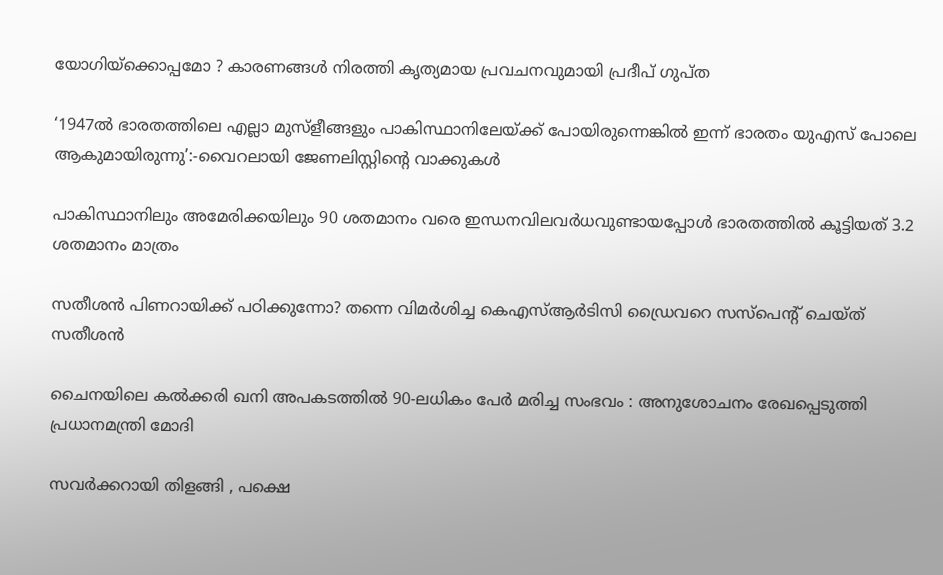യോഗിയ്‌ക്കൊപ്പമോ ? കാരണങ്ങൾ നിരത്തി കൃത്യമായ പ്രവചനവുമായി പ്രദീപ് ഗുപ്ത

‘1947ൽ ഭാരതത്തിലെ എല്ലാ മുസ്ളീങ്ങളും പാകിസ്ഥാനിലേയ്‌ക്ക് പോയിരുന്നെങ്കില്‍ ഇന്ന് ഭാരതം യുഎസ് പോലെ ആകുമായിരുന്നു’:-വൈറലായി ജേണലിസ്റ്റിന്റെ വാക്കുകള്‍

പാകിസ്ഥാനിലും അമേരിക്കയിലും 90 ശതമാനം വരെ ഇന്ധനവിലവര്‍ധവുണ്ടായപ്പോള്‍ ഭാരതത്തില്‍ കൂട്ടിയത് 3.2 ശതമാനം മാത്രം

സതീശന്‍ പിണറായിക്ക് പഠിക്കുന്നോ? തന്നെ വിമര്‍ശിച്ച കെഎസ്‍ആര്‍ടിസി ഡ്രൈവറെ സസ്പെന്‍റ് ചെയ്ത് സതീശന്‍

ചൈനയിലെ കൽക്കരി ഖനി അപകടത്തിൽ 90-ലധികം പേർ മരിച്ച സംഭവം : അനുശോചനം രേഖപ്പെടുത്തി പ്രധാനമന്ത്രി മോദി

സവർക്കറായി തിളങ്ങി , പക്ഷെ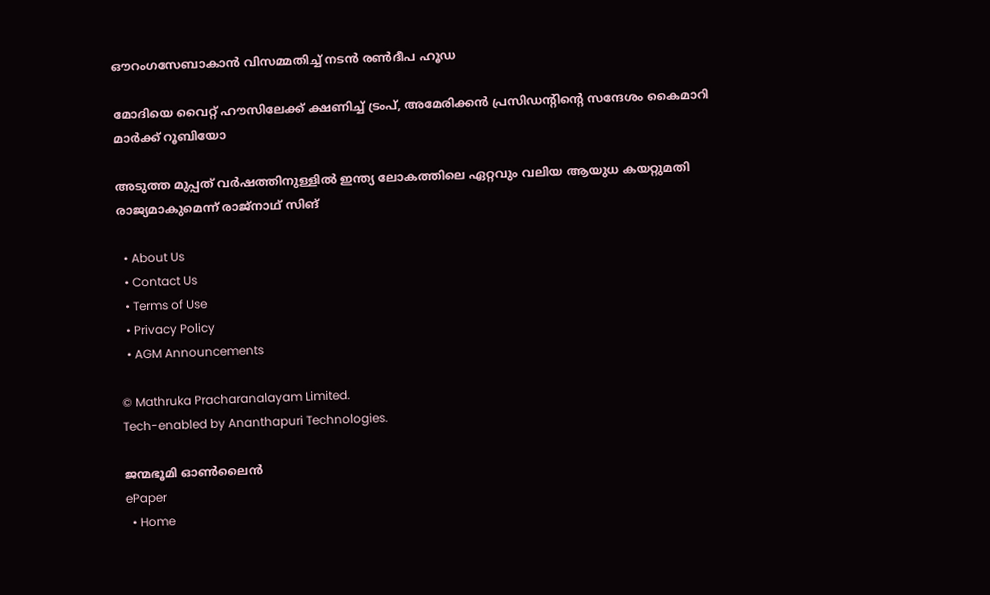ഔറംഗസേബാകാൻ വിസമ്മതിച്ച് നടൻ രൺദീപ ഹൂഡ

മോദിയെ വൈറ്റ് ഹൗസിലേക്ക് ക്ഷണിച്ച് ട്രംപ്, അമേരിക്കന്‍ പ്രസിഡന്‍റിന്റെ സന്ദേശം കൈമാറി മാർക്ക് റൂബിയോ

അടുത്ത മുപ്പത് വർഷത്തിനുള്ളിൽ ഇന്ത്യ ലോകത്തിലെ ഏറ്റവും വലിയ ആയുധ കയറ്റുമതി രാജ്യമാകുമെന്ന് രാജ്നാഥ് സിങ്

  • About Us
  • Contact Us
  • Terms of Use
  • Privacy Policy
  • AGM Announcements

© Mathruka Pracharanalayam Limited.
Tech-enabled by Ananthapuri Technologies.

ജന്മഭൂമി ഓണ്‍ലൈന്‍
ePaper
  • Home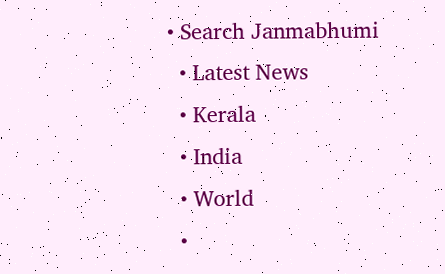• Search Janmabhumi
  • Latest News
  • Kerala
  • India
  • World
  •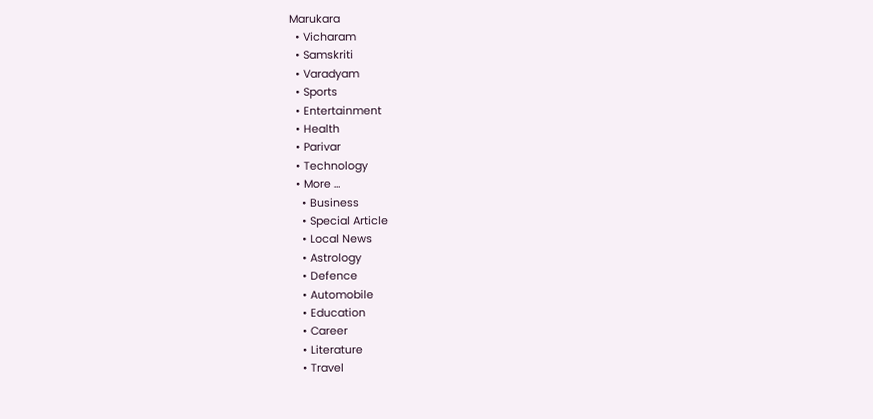Marukara
  • Vicharam
  • Samskriti
  • Varadyam
  • Sports
  • Entertainment
  • Health
  • Parivar
  • Technology
  • More …
    • Business
    • Special Article
    • Local News
    • Astrology
    • Defence
    • Automobile
    • Education
    • Career
    • Literature
    • Travel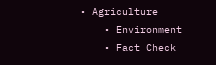• Agriculture
    • Environment
    • Fact Check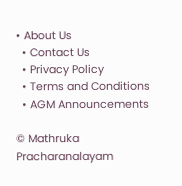• About Us
  • Contact Us
  • Privacy Policy
  • Terms and Conditions
  • AGM Announcements

© Mathruka Pracharanalayam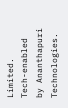Limited.
Tech-enabled by Ananthapuri Technologies.